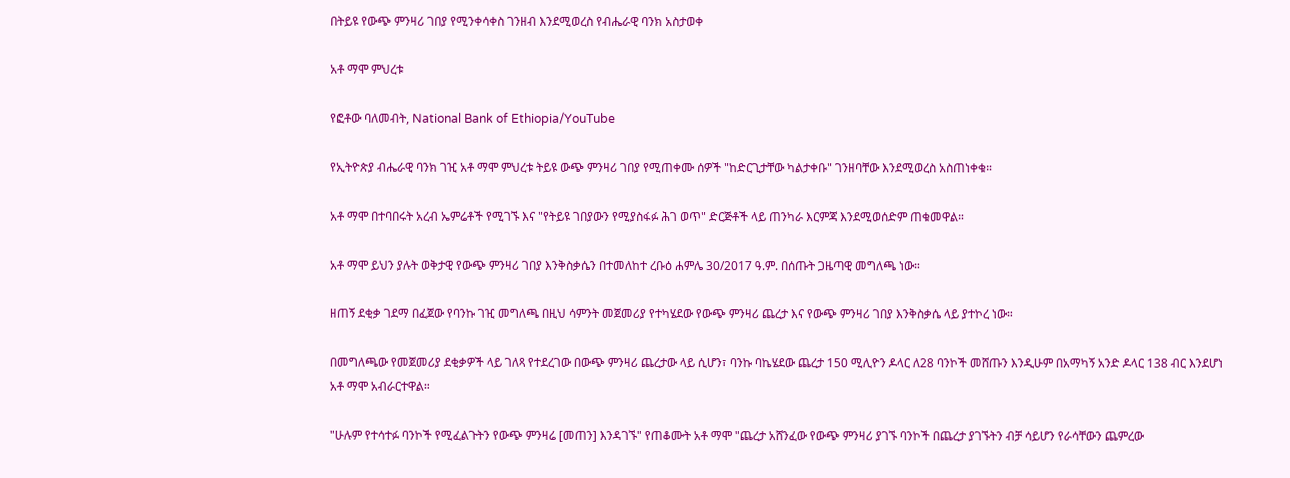በትይዩ የውጭ ምንዛሪ ገበያ የሚንቀሳቀስ ገንዘብ እንደሚወረስ የብሔራዊ ባንክ አስታወቀ

አቶ ማሞ ምህረቱ

የፎቶው ባለመብት, National Bank of Ethiopia/YouTube

የኢትዮጵያ ብሔራዊ ባንክ ገዢ አቶ ማሞ ምህረቱ ትይዩ ውጭ ምንዛሪ ገበያ የሚጠቀሙ ሰዎች "ከድርጊታቸው ካልታቀቡ" ገንዘባቸው እንደሚወረስ አስጠነቀቁ።

አቶ ማሞ በተባበሩት አረብ ኤምሬቶች የሚገኙ እና "የትይዩ ገበያውን የሚያስፋፉ ሕገ ወጥ" ድርጅቶች ላይ ጠንካራ እርምጃ እንደሚወሰድም ጠቁመዋል።

አቶ ማሞ ይህን ያሉት ወቅታዊ የውጭ ምንዛሪ ገበያ እንቅስቃሴን በተመለከተ ረቡዕ ሐምሌ 30/2017 ዓ.ም. በሰጡት ጋዜጣዊ መግለጫ ነው።

ዘጠኝ ደቂቃ ገደማ በፈጀው የባንኩ ገዢ መግለጫ በዚህ ሳምንት መጀመሪያ የተካሄደው የውጭ ምንዛሪ ጨረታ እና የውጭ ምንዛሪ ገበያ እንቅስቃሴ ላይ ያተኮረ ነው።

በመግለጫው የመጀመሪያ ደቂቃዎች ላይ ገለጻ የተደረገው በውጭ ምንዛሪ ጨረታው ላይ ሲሆን፣ ባንኩ ባኬሄደው ጨረታ 150 ሚሊዮን ዶላር ለ28 ባንኮች መሸጡን እንዲሁም በአማካኝ አንድ ዶላር 138 ብር እንደሆነ አቶ ማሞ አብራርተዋል።

"ሁሉም የተሳተፉ ባንኮች የሚፈልጉትን የውጭ ምንዛሬ [መጠን] እንዳገኙ" የጠቆሙት አቶ ማሞ "ጨረታ አሸንፈው የውጭ ምንዛሪ ያገኙ ባንኮች በጨረታ ያገኙትን ብቻ ሳይሆን የራሳቸውን ጨምረው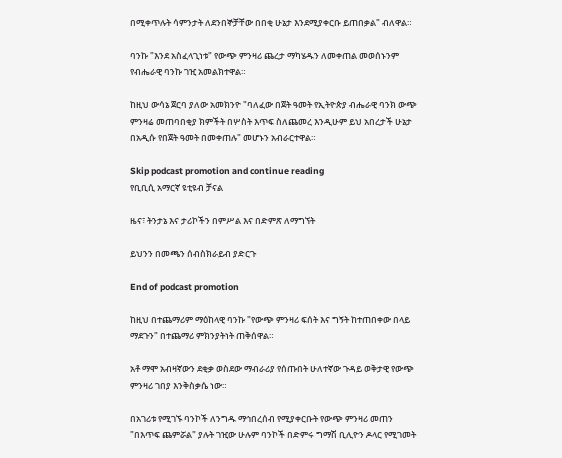በሚቀጥሉት ሳምንታት ለደንበኞቻቸው በበቂ ሁኔታ እንደሚያቀርቡ ይጠበቃል" ብለዋል።

ባንኩ "እንደ አስፈላጊነቱ" የውጭ ምንዛሪ ጨረታ ማካሄዱን ለመቀጠል መወሰኑንም የብሔራዊ ባንኩ ገዢ አመልክተዋል።

ከዚህ ውሳኔ ጀርባ ያለው አመክንዮ "ባለፈው በጀት ዓመት የኢትዮጵያ ብሔራዊ ባንክ ውጭ ምንዛሬ መጠባበቂያ ክምችት በሦስት እጥፍ ስለጨመረ እንዲሁም ይህ አበረታች ሁኔታ በአዲሱ የበጀት ዓመት በመቀጠሉ" መሆኑን አብራርተዋል።

Skip podcast promotion and continue reading
የቢቢሲ አማርኛ ዩቲዩብ ቻናል

ዜና፣ ትንታኔ እና ታሪኮችን በምሥል እና በድምጽ ለማግኘት

ይህንን በመጫን ሰብስክራይብ ያድርጉ

End of podcast promotion

ከዚህ በተጨማሪም ማዕከላዊ ባንኩ "የውጭ ምንዛሪ ፍሰት እና ግኝት ከተጠበቀው በላይ ማደጉን" በተጨማሪ ምክንያትነት ጠቅሰዋል።

አቶ ማሞ አብዛኛውን ደቂቃ ወስደው ማብራሪያ የሰጡበት ሁለተኛው ጉዳይ ወቅታዊ የውጭ ምንዛሪ ገበያ እንቅስቃሴ ነው።

በአገሪቱ የሚገኙ ባንኮች ለንግዱ ማኅበረሰብ የሚያቀርቡት የውጭ ምንዛሪ መጠን "በእጥፍ ጨምሯል" ያሉት ገዢው ሁሉም ባንኮች በድምሩ ግማሽ ቢሊዮን ዶላር የሚገመት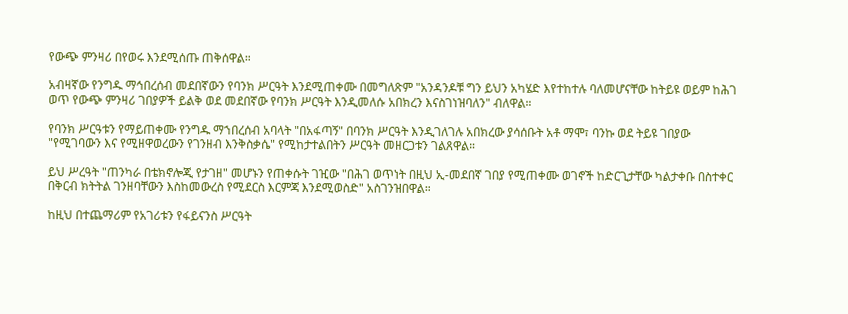የውጭ ምንዛሪ በየወሩ እንደሚሰጡ ጠቅሰዋል።

አብዛኛው የንግዱ ማኅበረሰብ መደበኛውን የባንክ ሥርዓት እንደሚጠቀሙ በመግለጽም "አንዳንዶቹ ግን ይህን አካሄድ እየተከተሉ ባለመሆናቸው ከትይዩ ወይም ከሕገ ወጥ የውጭ ምንዛሪ ገበያዎች ይልቅ ወደ መደበኛው የባንክ ሥርዓት እንዲመለሱ አበክረን እናስገነዝባለን" ብለዋል።

የባንክ ሥርዓቱን የማይጠቀሙ የንግዱ ማኀበረሰብ አባላት "በአፋጣኝ" በባንክ ሥርዓት እንዲገለገሉ አበክረው ያሳሰቡት አቶ ማሞ፣ ባንኩ ወደ ትይዩ ገበያው "የሚገባውን እና የሚዘዋወረውን የገንዘብ እንቅስቃሴ" የሚከታተልበትን ሥርዓት መዘርጋቱን ገልጸዋል።

ይህ ሥረዓት "ጠንካራ በቴክኖሎጂ የታገዘ" መሆኑን የጠቀሱት ገዢው "በሕገ ወጥነት በዚህ ኢ-መደበኛ ገበያ የሚጠቀሙ ወገኖች ከድርጊታቸው ካልታቀቡ በስተቀር በቅርብ ክትትል ገንዘባቸውን እስከመውረስ የሚደርስ እርምጃ እንደሚወስድ" አስገንዝበዋል።

ከዚህ በተጨማሪም የአገሪቱን የፋይናንስ ሥርዓት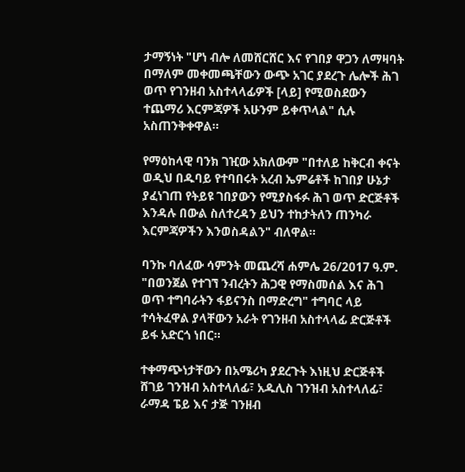ታማኝነት "ሆነ ብሎ ለመሸርሸር እና የገበያ ዋጋን ለማዛባት በማለም መቀመጫቸውን ውጭ አገር ያደረጉ ሌሎች ሕገ ወጥ የገንዘብ አስተላላፊዎች [ላይ] የሚወስደውን ተጨማሪ እርምጃዎች አሁንም ይቀጥላል" ሲሉ አስጠንቅቀዋል።

የማዕከላዊ ባንክ ገዢው አክለውም "በተለይ ከቅርብ ቀናት ወዲህ በዱባይ የተባበሩት አረብ ኤምሬቶች ከገበያ ሁኔታ ያፈነገጠ የትይዩ ገበያውን የሚያስፋፉ ሕገ ወጥ ድርጅቶች እንዳሉ በውል ስለተረዳን ይህን ተከታትለን ጠንካራ እርምጃዎችን እንወስዳልን" ብለዋል።

ባንኩ ባለፈው ሳምንት መጨረሻ ሐምሌ 26/2017 ዓ.ም. "በወንጀል የተገኘ ንብረትን ሕጋዊ የማስመሰል እና ሕገ ወጥ ተግባራትን ፋይናንስ በማድረግ" ተግባር ላይ ተሳትፈዋል ያላቸውን አራት የገንዘብ አስተላላፊ ድርጅቶች ይፋ አድርጎ ነበር።

ተቀማጭነታቸውን በአሜሪካ ያደረጉት እነዚህ ድርጅቶች ሸገይ ገንዝብ አስተላለፊ፣ አዱሊስ ገንዝብ አስተላለፊ፣ ራማዳ ፔይ እና ታጅ ገንዘብ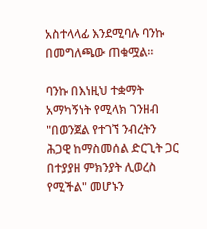አስተላላፊ እንደሚባሉ ባንኩ በመግለጫው ጠቁሟል።

ባንኩ በእነዚህ ተቋማት አማካኝነት የሚላክ ገንዘብ "በወንጀል የተገኘ ንብረትን ሕጋዊ ከማስመሰል ድርጊት ጋር በተያያዘ ምክንያት ሊወረስ የሚችል" መሆኑን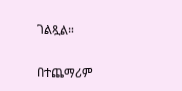ገልጿል።

በተጨማሪም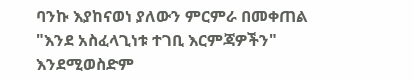ባንኩ እያከናወነ ያለውን ምርምራ በመቀጠል "እንደ አስፈላጊነቱ ተገቢ እርምጃዎችን" እንደሚወስድም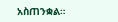አስጠንቋል።